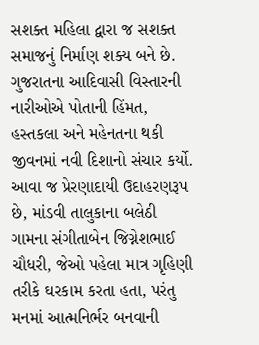સશક્ત મહિલા દ્વારા જ સશક્ત સમાજનું નિર્માણ શક્ય બને છે. ગુજરાતના આદિવાસી વિસ્તારની નારીઓએ પોતાની હિંમત, હસ્તકલા અને મહેનતના થકી જીવનમાં નવી દિશાનો સંચાર કર્યો. આવા જ પ્રેરણાદાયી ઉદાહરણરૂપ છે, માંડવી તાલુકાના બલેઠી ગામના સંગીતાબેન જિગ્નેશભાઈ ચૌધરી, જેઓ પહેલા માત્ર ગૃહિણી તરીકે ઘરકામ કરતા હતા, પરંતુ મનમાં આત્મનિર્ભર બનવાની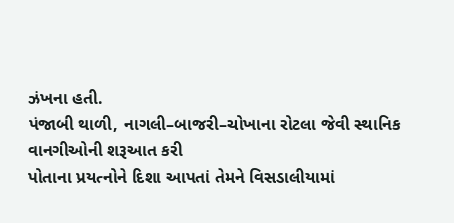ઝંખના હતી.
પંજાબી થાળી, નાગલી–બાજરી–ચોખાના રોટલા જેવી સ્થાનિક વાનગીઓની શરૂઆત કરી
પોતાના પ્રયત્નોને દિશા આપતાં તેમને વિસડાલીયામાં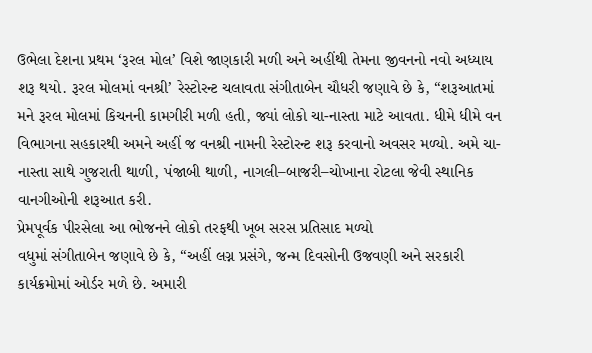ઉભેલા દેશના પ્રથમ ‘રૂરલ મોલ’ વિશે જાણકારી મળી અને અહીંથી તેમના જીવનનો નવો અધ્યાય શરૂ થયો. રૂરલ મોલમાં વનશ્રી’ રેસ્ટોરન્ટ ચલાવતા સંગીતાબેન ચૌધરી જણાવે છે કે, “શરૂઆતમાં મને રૂરલ મોલમાં કિચનની કામગીરી મળી હતી, જ્યાં લોકો ચા-નાસ્તા માટે આવતા. ધીમે ધીમે વન વિભાગના સહકારથી અમને અહીં જ વનશ્રી નામની રેસ્ટોરન્ટ શરૂ કરવાનો અવસર મળ્યો. અમે ચા-નાસ્તા સાથે ગુજરાતી થાળી, પંજાબી થાળી, નાગલી–બાજરી–ચોખાના રોટલા જેવી સ્થાનિક વાનગીઓની શરૂઆત કરી.
પ્રેમપૂર્વક પીરસેલા આ ભોજનને લોકો તરફથી ખૂબ સરસ પ્રતિસાદ મળ્યો
વધુમાં સંગીતાબેન જણાવે છે કે, “અહીં લગ્ન પ્રસંગે, જન્મ દિવસોની ઉજવણી અને સરકારી કાર્યક્રમોમાં ઓર્ડર મળે છે. અમારી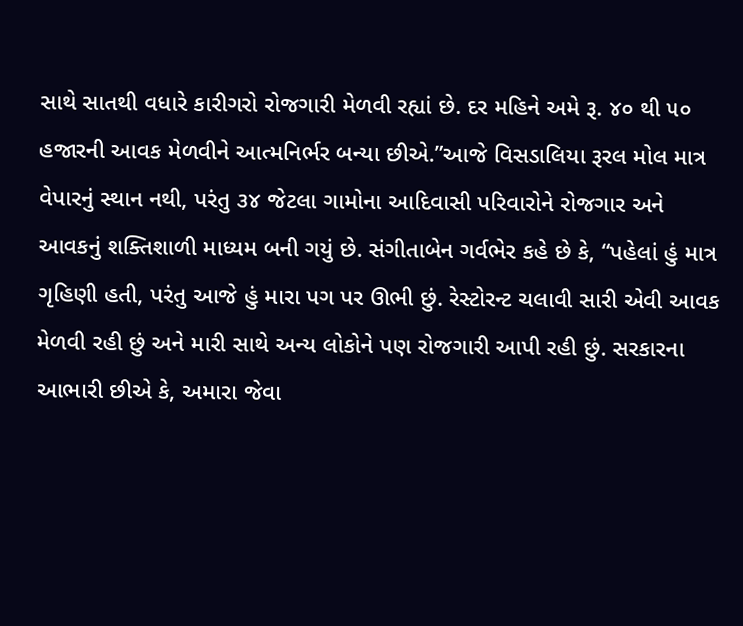સાથે સાતથી વધારે કારીગરો રોજગારી મેળવી રહ્યાં છે. દર મહિને અમે રૂ. ૪૦ થી ૫૦ હજારની આવક મેળવીને આત્મનિર્ભર બન્યા છીએ.”આજે વિસડાલિયા રૂરલ મોલ માત્ર વેપારનું સ્થાન નથી, પરંતુ ૩૪ જેટલા ગામોના આદિવાસી પરિવારોને રોજગાર અને આવકનું શક્તિશાળી માધ્યમ બની ગયું છે. સંગીતાબેન ગર્વભેર કહે છે કે, “પહેલાં હું માત્ર ગૃહિણી હતી, પરંતુ આજે હું મારા પગ પર ઊભી છું. રેસ્ટોરન્ટ ચલાવી સારી એવી આવક મેળવી રહી છું અને મારી સાથે અન્ય લોકોને પણ રોજગારી આપી રહી છું. સરકારના આભારી છીએ કે, અમારા જેવા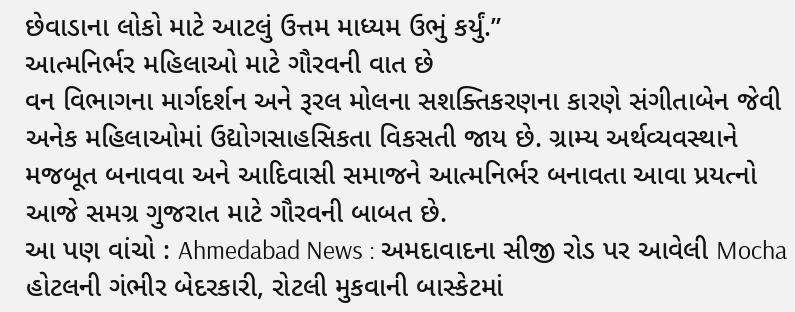છેવાડાના લોકો માટે આટલું ઉત્તમ માધ્યમ ઉભું કર્યું.”
આત્મનિર્ભર મહિલાઓ માટે ગૌરવની વાત છે
વન વિભાગના માર્ગદર્શન અને રૂરલ મોલના સશક્તિકરણના કારણે સંગીતાબેન જેવી અનેક મહિલાઓમાં ઉદ્યોગસાહસિકતા વિકસતી જાય છે. ગ્રામ્ય અર્થવ્યવસ્થાને મજબૂત બનાવવા અને આદિવાસી સમાજને આત્મનિર્ભર બનાવતા આવા પ્રયત્નો આજે સમગ્ર ગુજરાત માટે ગૌરવની બાબત છે.
આ પણ વાંચો : Ahmedabad News : અમદાવાદના સીજી રોડ પર આવેલી Mocha હોટલની ગંભીર બેદરકારી, રોટલી મુકવાની બાસ્કેટમાં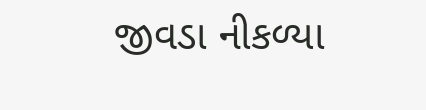જીવડા નીકળ્યા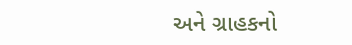અને ગ્રાહકનો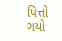પિત્તો ગયો